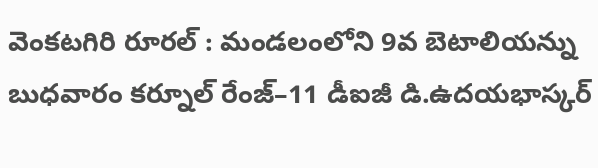వెంకటగిరి రూరల్ : మండలంలోని 9వ బెటాలియన్ను బుధవారం కర్నూల్ రేంజ్–11 డీఐజీ డి.ఉదయభాస్కర్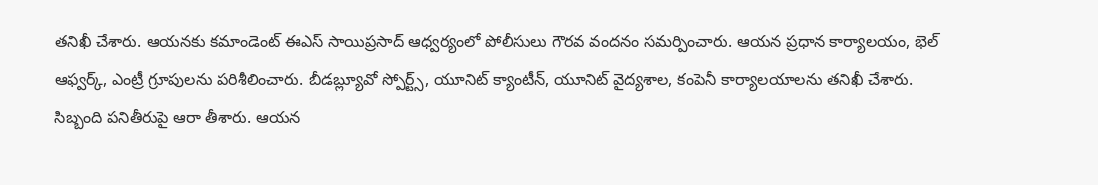తనిఖీ చేశారు. ఆయనకు కమాండెంట్ ఈఎస్ సాయిప్రసాద్ ఆధ్వర్యంలో పోలీసులు గౌరవ వందనం సమర్పించారు. ఆయన ప్రధాన కార్యాలయం, భెల్ ఆఫ్వర్క్, ఎంట్రీ గ్రూపులను పరిశీలించారు. బీడబ్ల్యూవో స్పోర్ట్స్, యూనిట్ క్యాంటీన్, యూనిట్ వైద్యశాల, కంపెనీ కార్యాలయాలను తనిఖీ చేశారు. సిబ్బంది పనితీరుపై ఆరా తీశారు. ఆయన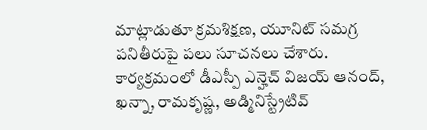మాట్లాడుతూ క్రమశిక్షణ, యూనిట్ సమగ్ర పనితీరుపై పలు సూచనలు చేశారు. కార్యక్రమంలో డీఎస్పీ ఎన్హెచ్ విజయ్ ఆనంద్, ఖన్నా, రామకృష్ణ, అడ్మినిస్ట్రేటివ్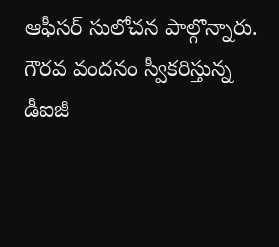ఆఫీసర్ సులోచన పాల్గొన్నారు.
గౌరవ వందనం స్వీకరిస్తున్న
డీఐజీ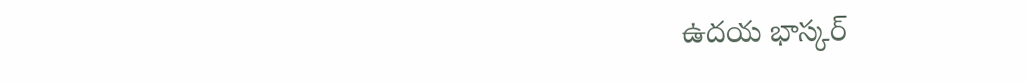ఉదయ భాస్కర్